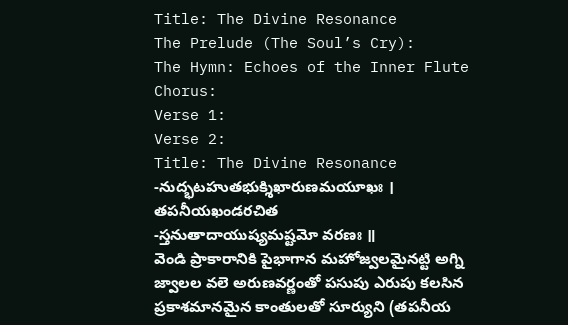Title: The Divine Resonance
The Prelude (The Soul’s Cry):
The Hymn: Echoes of the Inner Flute
Chorus:
Verse 1:
Verse 2:
Title: The Divine Resonance
-నుద్భటహుతభుక్శిఖారుణమయూఖః ।
తపనీయఖండరచిత
-స్తనుతాదాయుష్యమష్టమో వరణః ॥
వెండి ప్రాకారానికి పైభాగాన మహోజ్వలమైనట్టి అగ్ని జ్వాలల వలె అరుణవర్ణంతో పసుపు ఎరుపు కలసిన
ప్రకాశమానమైన కాంతులతో సూర్యుని (తపనీయ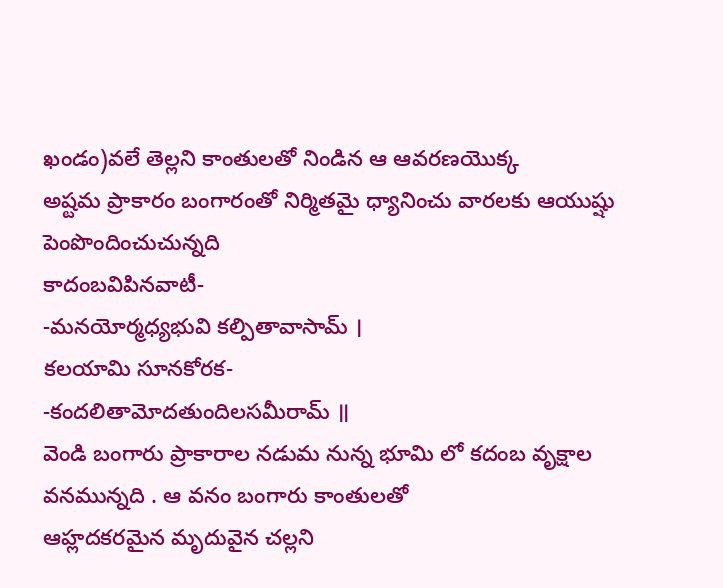ఖండం)వలే తెల్లని కాంతులతో నిండిన ఆ ఆవరణయొక్క
అష్టమ ప్రాకారం బంగారంతో నిర్మితమై ధ్యానించు వారలకు ఆయుష్షు పెంపొందించుచున్నది
కాదంబవిపినవాటీ-
-మనయోర్మధ్యభువి కల్పితావాసామ్ ।
కలయామి సూనకోరక-
-కందలితామోదతుందిలసమీరామ్ ॥
వెండి బంగారు ప్రాకారాల నడుమ నున్న భూమి లో కదంబ వృక్షాల వనమున్నది . ఆ వనం బంగారు కాంతులతో
ఆహ్లదకరమైన మృదువైన చల్లని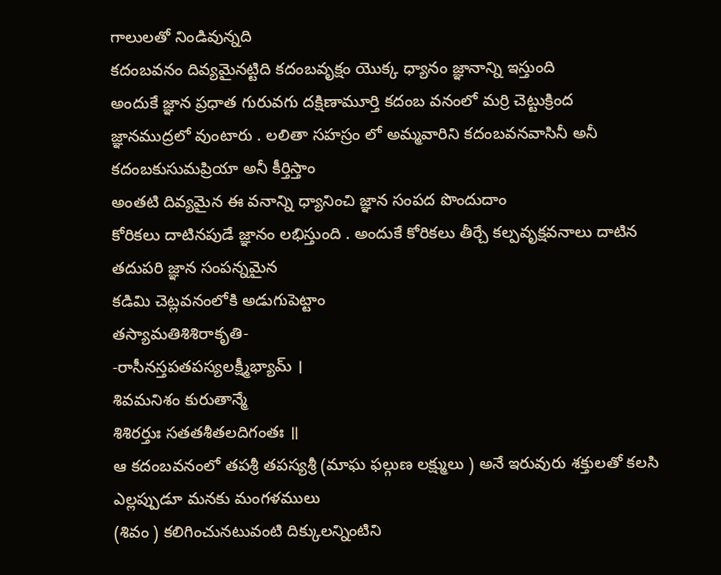గాలులతో నిండివున్నది
కదంబవనం దివ్యమైనట్టిది కదంబవృక్షం యొక్క ధ్యానం జ్ఞానాన్ని ఇస్తుంది
అందుకే జ్ఞాన ప్రధాత గురువగు దక్షిణామూర్తి కదంబ వనంలో మర్రి చెట్టుక్రింద
జ్ఞానముద్రలో వుంటారు . లలితా సహస్రం లో అమ్మవారిని కదంబవనవాసినీ అనీ కదంబకుసుమప్రియా అనీ కీర్తిస్తాం
అంతటి దివ్యమైన ఈ వనాన్ని ధ్యానించి జ్ఞాన సంపద పొందుదాం
కోరికలు దాటినపుడే జ్ఞానం లభిస్తుంది . అందుకే కోరికలు తీర్చే కల్పవృక్షవనాలు దాటిన తదుపరి జ్ఞాన సంపన్నమైన
కడిమి చెట్లవనంలోకి అడుగుపెట్టాం
తస్యామతిశిశిరాకృతి-
-రాసీనస్తపతపస్యలక్ష్మీభ్యామ్ ।
శివమనిశం కురుతాన్మే
శిశిరర్తుః సతతశీతలదిగంతః ॥
ఆ కదంబవనంలో తపశ్రీ తపస్యశ్రీ (మాఘ ఫల్గుణ లక్ష్ములు ) అనే ఇరువురు శక్తులతో కలసి ఎల్లప్పుడూ మనకు మంగళములు
(శివం ) కలిగించునటువంటి దిక్కులన్నింటిని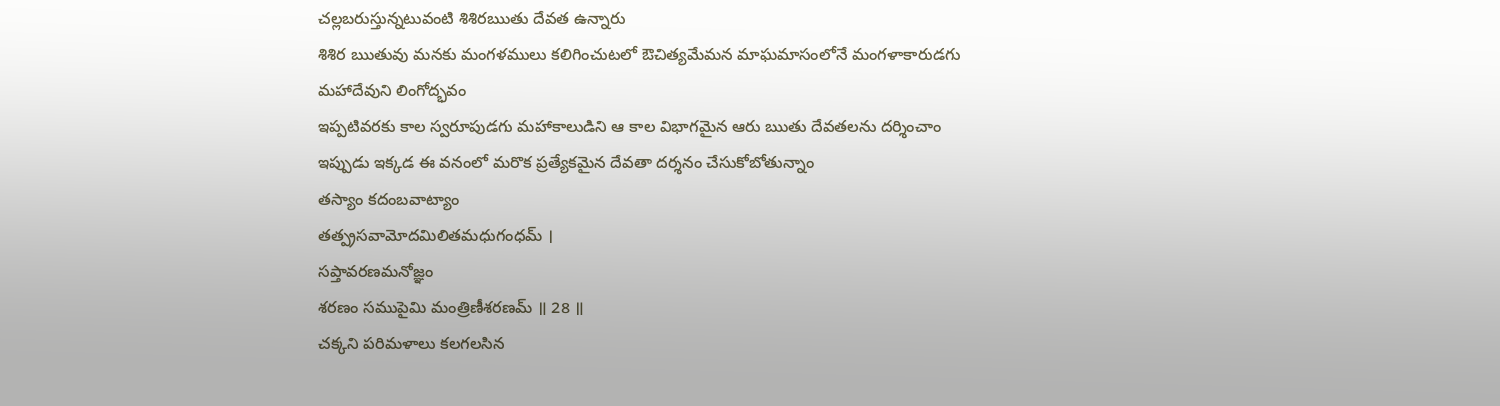చల్లబరుస్తున్నటువంటి శిశిరఋతు దేవత ఉన్నారు
శిశిర ఋతువు మనకు మంగళములు కలిగించుటలో ఔచిత్యమేమన మాఘమాసంలోనే మంగళాకారుడగు
మహాదేవుని లింగోద్భవం
ఇప్పటివరకు కాల స్వరూపుడగు మహాకాలుడిని ఆ కాల విభాగమైన ఆరు ఋతు దేవతలను దర్శించాం
ఇప్పుడు ఇక్కడ ఈ వనంలో మరొక ప్రత్యేకమైన దేవతా దర్శనం చేసుకోబోతున్నాం
తస్యాం కదంబవాట్యాం
తత్ప్రసవామోదమిలితమధుగంధమ్ ।
సప్తావరణమనోజ్ఞం
శరణం సముపైమి మంత్రిణీశరణమ్ ॥ 28 ॥
చక్కని పరిమళాలు కలగలసిన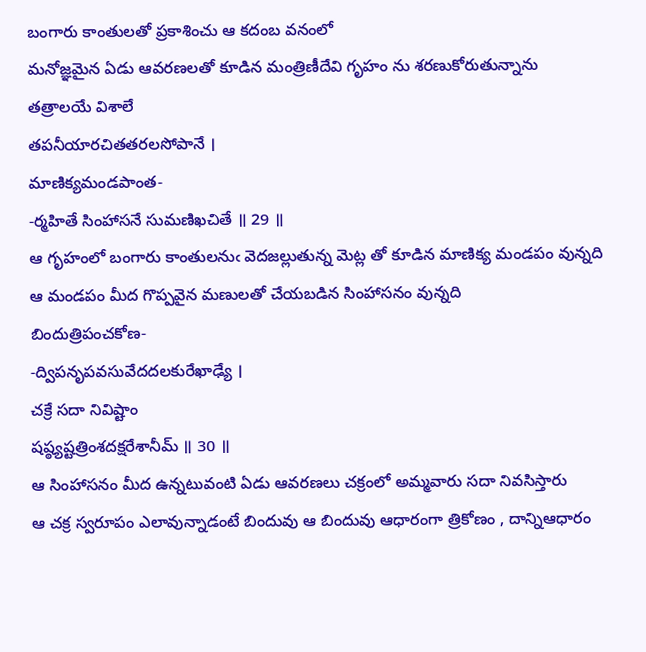బంగారు కాంతులతో ప్రకాశించు ఆ కదంబ వనంలో
మనోజ్ఞమైన ఏడు ఆవరణలతో కూడిన మంత్రిణీదేవి గృహం ను శరణుకోరుతున్నాను
తత్రాలయే విశాలే
తపనీయారచితతరలసోపానే ।
మాణిక్యమండపాంత-
-ర్మహితే సింహాసనే సుమణిఖచితే ॥ 29 ॥
ఆ గృహంలో బంగారు కాంతులనుఁ వెదజల్లుతున్న మెట్ల తో కూడిన మాణిక్య మండపం వున్నది
ఆ మండపం మీద గొప్పవైన మణులతో చేయబడిన సింహాసనం వున్నది
బిందుత్రిపంచకోణ-
-ద్విపనృపవసువేదదలకురేఖాఢ్యే ।
చక్రే సదా నివిష్టాం
షష్ఠ్యష్టత్రింశదక్షరేశానీమ్ ॥ 30 ॥
ఆ సింహాసనం మీద ఉన్నటువంటి ఏడు ఆవరణలు చక్రంలో అమ్మవారు సదా నివసిస్తారు
ఆ చక్ర స్వరూపం ఎలావున్నాడంటే బిందువు ఆ బిందువు ఆధారంగా త్రికోణం , దాన్నిఆధారం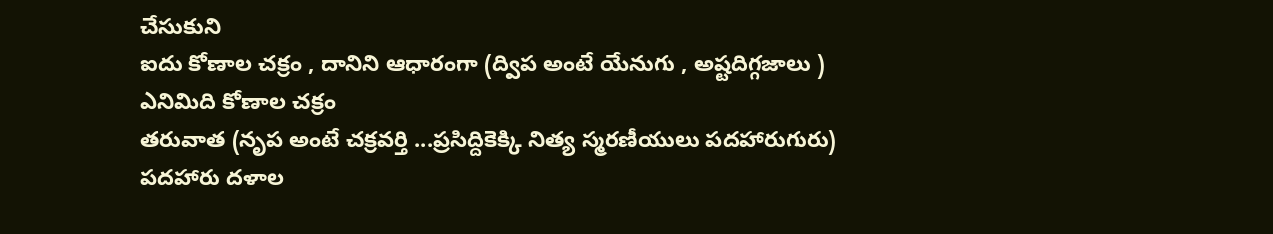చేసుకుని
ఐదు కోణాల చక్రం , దానిని ఆధారంగా (ద్విప అంటే యేనుగు , అష్టదిగ్గజాలు ) ఎనిమిది కోణాల చక్రం
తరువాత (నృప అంటే చక్రవర్తి ...ప్రసిద్దికెక్కి నిత్య స్మరణీయులు పదహారుగురు) పదహారు దళాల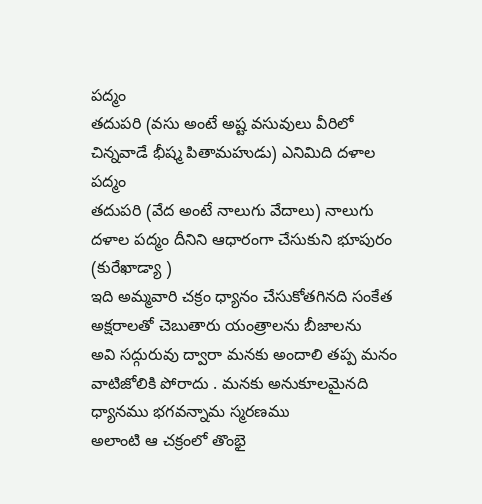పద్మం
తదుపరి (వసు అంటే అష్ట వసువులు వీరిలో చిన్నవాడే భీష్మ పితామహుడు) ఎనిమిది దళాల పద్మం
తదుపరి (వేద అంటే నాలుగు వేదాలు) నాలుగు దళాల పద్మం దీనిని ఆధారంగా చేసుకుని భూపురం (కురేఖాడ్యా )
ఇది అమ్మవారి చక్రం ధ్యానం చేసుకోతగినది సంకేత అక్షరాలతో చెబుతారు యంత్రాలను బీజాలను
అవి సద్గురువు ద్వారా మనకు అందాలి తప్ప మనం వాటిజోలికి పోరాదు . మనకు అనుకూలమైనది
ధ్యానము భగవన్నామ స్మరణము
అలాంటి ఆ చక్రంలో తొంభై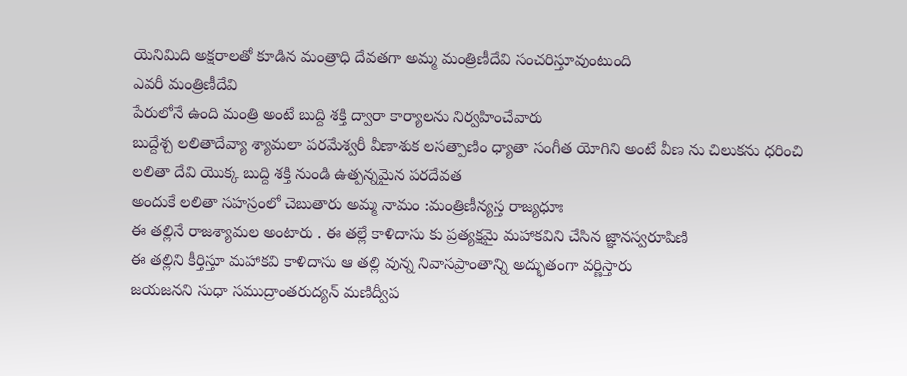యెనిమిది అక్షరాలతో కూడిన మంత్రాధి దేవతగా అమ్మ మంత్రిణీదేవి సంచరిస్తూవుంటుంది
ఎవరీ మంత్రిణీదేవి
పేరులోనే ఉంది మంత్రి అంటే బుద్ది శక్తి ద్వారా కార్యాలను నిర్వహించేవారు
బుద్దేశ్చ లలితాదేవ్యా శ్యామలా పరమేశ్వరీ వీణాశుక లసత్పాణిం ధ్యాతా సంగీత యోగిని అంటే వీణ ను చిలుకను ధరించి
లలితా దేవి యొక్క బుద్ది శక్తి నుండి ఉత్పన్నమైన పరదేవత
అందుకే లలితా సహస్రంలో చెబుతారు అమ్మ నామం :మంత్రిణీన్యస్త రాజ్యధూః
ఈ తల్లినే రాజశ్యామల అంటారు . ఈ తల్లే కాళిదాసు కు ప్రత్యక్షమై మహాకవిని చేసిన జ్ఞానస్వరూపిణి
ఈ తల్లిని కీర్తిస్తూ మహాకవి కాళిదాసు ఆ తల్లి వున్న నివాసప్రాంతాన్ని అద్భుతంగా వర్ణిస్తారు
జయజనని సుధా సముద్రాంతరుద్యన్ మణిద్వీప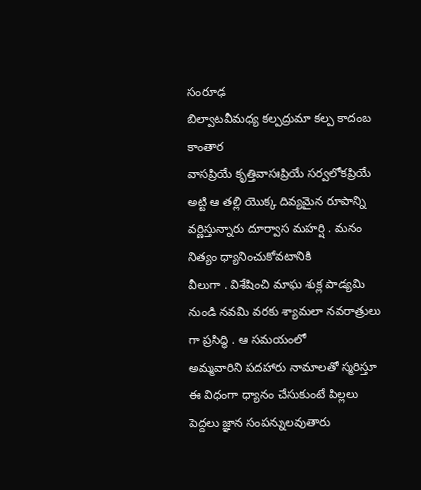సంరూఢ
బిల్వాటవీమధ్య కల్పద్రుమా కల్ప కాదంబ కాంతార
వాసప్రియే కృత్తివాసఃప్రియే సర్వలోకప్రియే
అట్టి ఆ తల్లి యొక్క దివ్యమైన రూపాన్ని వర్ణిస్తున్నారు దూర్వాస మహర్షి . మనం నిత్యం ధ్యానించుకోవటానికి
వీలుగా . విశేషించి మాఘ శుక్ల పాడ్యమి నుండి నవమి వరకు శ్యామలా నవరాత్రులు గా ప్రసిద్ధి . ఆ సమయంలో
అమ్మవారిని పదహారు నామాలతో స్మరిస్తూ ఈ విధంగా ధ్యానం చేసుకుంటే పిల్లలు పెద్దలు జ్ఞాన సంపన్నులవుతారు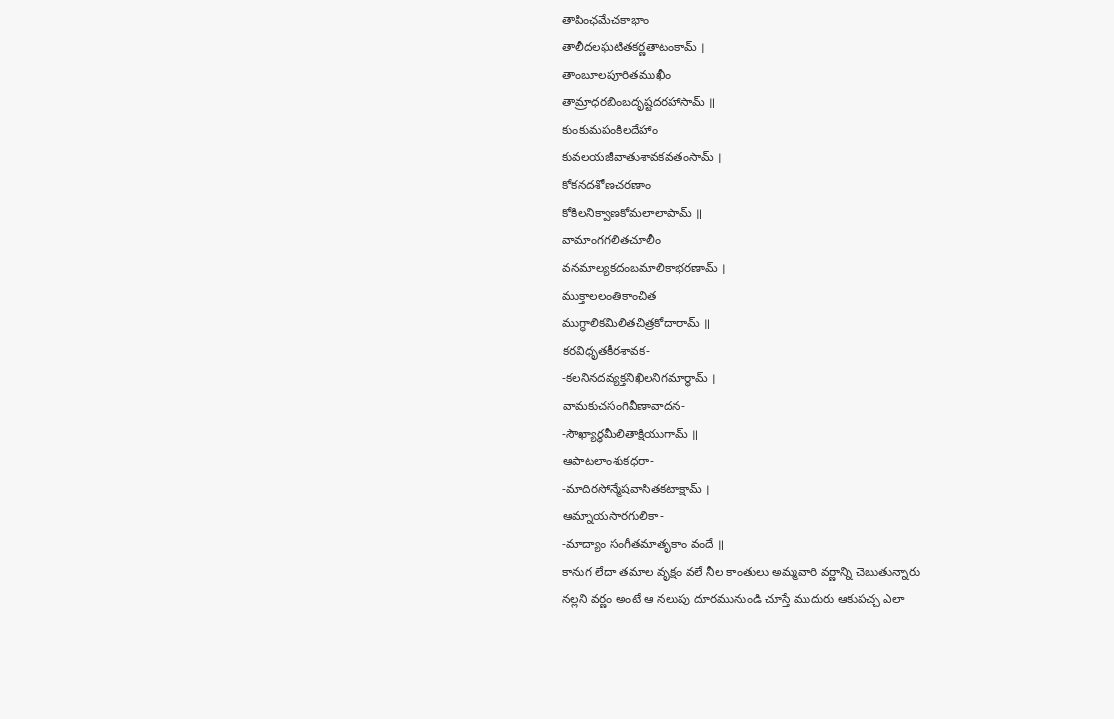తాపింఛమేచకాభాం
తాలీదలఘటితకర్ణతాటంకామ్ ।
తాంబూలపూరితముఖీం
తామ్రాధరబింబదృష్టదరహాసామ్ ॥
కుంకుమపంకిలదేహాం
కువలయజీవాతుశావకవతంసామ్ ।
కోకనదశోణచరణాం
కోకిలనిక్వాణకోమలాలాపామ్ ॥
వామాంగగలితచూలీం
వనమాల్యకదంబమాలికాభరణామ్ ।
ముక్తాలలంతికాంచిత
ముగ్ధాలికమిలితచిత్రకోదారామ్ ॥
కరవిధృతకీరశావక-
-కలనినదవ్యక్తనిఖిలనిగమార్థామ్ ।
వామకుచసంగివీణావాదన-
-సౌఖ్యార్ధమీలితాక్షియుగామ్ ॥
ఆపాటలాంశుకధరా-
-మాదిరసోన్మేషవాసితకటాక్షామ్ ।
ఆమ్నాయసారగులికా-
-మాద్యాం సంగీతమాతృకాం వందే ॥
కానుగ లేదా తమాల వృక్షం వలే నీల కాంతులు అమ్మవారి వర్ణాన్ని చెబుతున్నారు
నల్లని వర్ణం అంటే ఆ నలుపు దూరమునుండి చూస్తే ముదురు ఆకుపచ్చ ఎలా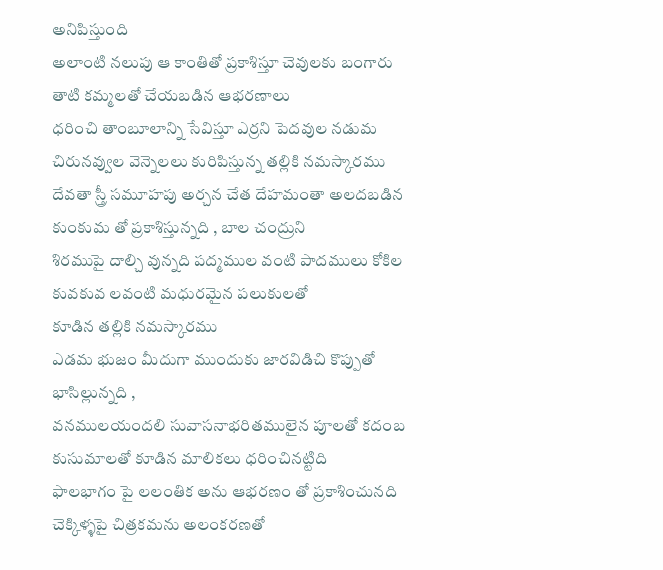అనిపిస్తుంది
అలాంటి నలుపు ఆ కాంతితో ప్రకాశిస్తూ చెవులకు బంగారు తాటి కమ్మలతో చేయబడిన ఆభరణాలు
ధరించి తాంబూలాన్ని సేవిస్తూ ఎర్రని పెదవుల నడుమ చిరునవ్వుల వెన్నెలలు కురిపిస్తున్న తల్లికి నమస్కారము
దేవతా స్త్రీ సమూహపు అర్చన చేత దేహమంతా అలదబడిన కుంకుమ తో ప్రకాశిస్తున్నది , బాల చంద్రుని
శిరముపై దాల్చి వున్నది పద్మముల వంటి పాదములు కోకిల కువకువ లవంటి మధురమైన పలుకులతో
కూడిన తల్లికి నమస్కారము
ఎడమ భుజం మీదుగా ముందుకు జారవిడిచి కొప్పుతో భాసిల్లున్నది ,
వనములయందలి సువాసనాభరితములైన పూలతో కదంబ కుసుమాలతో కూడిన మాలికలు ధరించినట్టిది
ఫాలభాగం పై లలంతిక అను ఆభరణం తో ప్రకాశించునది చెక్కిళ్ళపై చిత్రకమను అలంకరణతో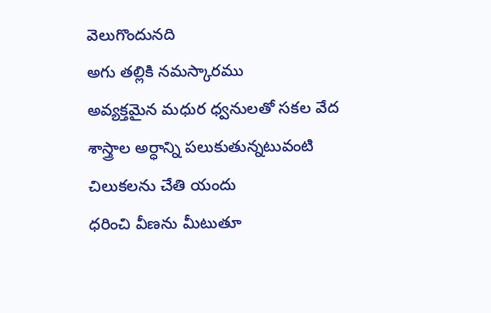వెలుగొందునది
అగు తల్లికి నమస్కారము
అవ్యక్తమైన మధుర ధ్వనులతో సకల వేద
శాస్త్రాల అర్ధాన్ని పలుకుతున్నటువంటి చిలుకలను చేతి యందు
ధరించి వీణను మీటుతూ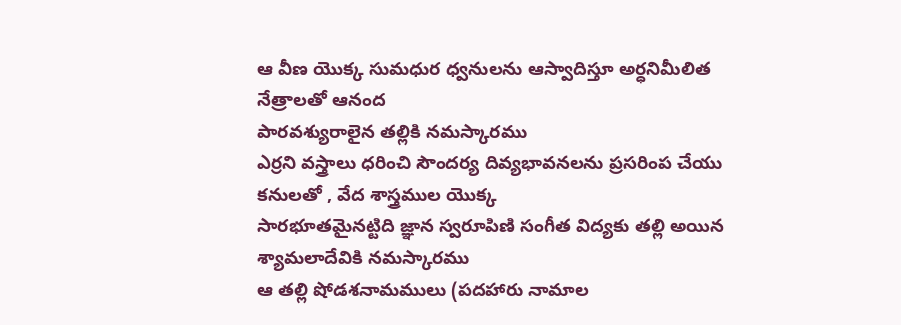ఆ వీణ యొక్క సుమధుర ధ్వనులను ఆస్వాదిస్తూ అర్ధనిమీలిత నేత్రాలతో ఆనంద
పారవశ్యురాలైన తల్లికి నమస్కారము
ఎర్రని వస్త్రాలు ధరించి సౌందర్య దివ్యభావనలను ప్రసరింప చేయు కనులతో , వేద శాస్త్రముల యొక్క
సారభూతమైనట్టిది జ్ఞాన స్వరూపిణి సంగీత విద్యకు తల్లి అయిన శ్యామలాదేవికి నమస్కారము
ఆ తల్లి షోడశనామములు (పదహారు నామాల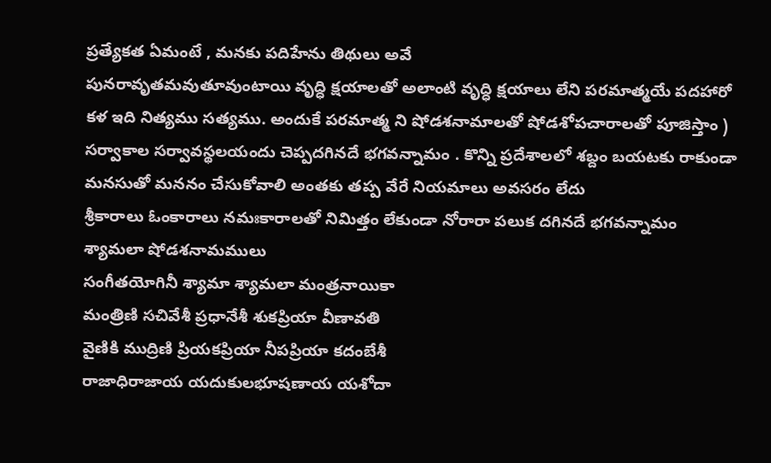ప్రత్యేకత ఏమంటే , మనకు పదిహేను తిథులు అవే
పునరావృతమవుతూవుంటాయి వృద్ధి క్షయాలతో అలాంటి వృద్ధి క్షయాలు లేని పరమాత్మయే పదహారో
కళ ఇది నిత్యము సత్యము. అందుకే పరమాత్మ ని షోడశనామాలతో షోడశోపచారాలతో పూజిస్తాం )
సర్వాకాల సర్వావస్థలయందు చెప్పదగినదే భగవన్నామం . కొన్ని ప్రదేశాలలో శబ్దం బయటకు రాకుండా
మనసుతో మననం చేసుకోవాలి అంతకు తప్ప వేరే నియమాలు అవసరం లేదు
శ్రీకారాలు ఓంకారాలు నమఃకారాలతో నిమిత్తం లేకుండా నోరారా పలుక దగినదే భగవన్నామం
శ్యామలా షోడశనామములు
సంగీతయోగినీ శ్యామా శ్యామలా మంత్రనాయికా
మంత్రిణి సచివేశీ ప్రధానేశీ శుకప్రియా వీణావతి
వైణికి ముద్రిణి ప్రియకప్రియా నీపప్రియా కదంబేశీ
రాజాధిరాజాయ యదుకులభూషణాయ యశోదా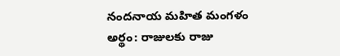నందనాయ మహిత మంగళం
అర్థం: రాజులకు రాజు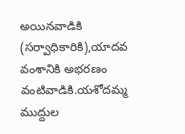అయినవాడికి (సర్వాధికారికి),యాదవ వంశానికి అభరణం వంటివాడికి.యశోదమ్మ ముద్దుల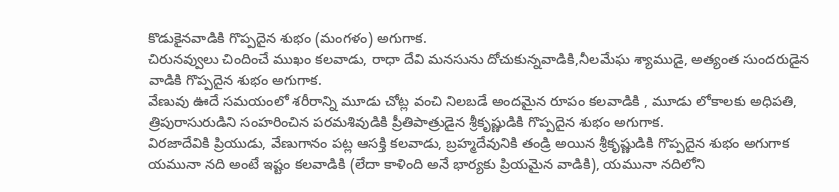కొడుకైనవాడికి గొప్పదైన శుభం (మంగళం) అగుగాక.
చిరునవ్వులు చిందించే ముఖం కలవాడు, రాధా దేవి మనసును దోచుకున్నవాడికి,నీలమేఘ శ్యాముడై, అత్యంత సుందరుడైన వాడికి గొప్పదైన శుభం అగుగాక.
వేణువు ఊదే సమయంలో శరీరాన్ని మూడు చోట్ల వంచి నిలబడే అందమైన రూపం కలవాడికి , మూడు లోకాలకు అధిపతి, త్రిపురాసురుడిని సంహరించిన పరమశివుడికి ప్రీతిపాత్రుడైన శ్రీకృష్ణుడికి గొప్పదైన శుభం అగుగాక.
విరజాదేవికి ప్రియుడు, వేణుగానం పట్ల ఆసక్తి కలవాడు, బ్రహ్మదేవునికి తండ్రి అయిన శ్రీకృష్ణుడికి గొప్పదైన శుభం అగుగాక
యమునా నది అంటే ఇష్టం కలవాడికి (లేదా కాళింది అనే భార్యకు ప్రియమైన వాడికి), యమునా నదిలోని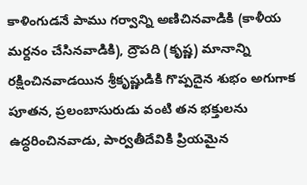కాళింగుడనే పాము గర్వాన్ని అణిచినవాడికి (కాళీయ మర్దనం చేసినవాడికి), ద్రౌపది (కృష్ణ) మానాన్ని రక్షించినవాడయిన శ్రీకృష్ణుడికి గొప్పదైన శుభం అగుగాక
పూతన, ప్రలంబాసురుడు వంటి తన భక్తులను ఉద్ధరించినవాడు, పార్వతీదేవికి ప్రియమైన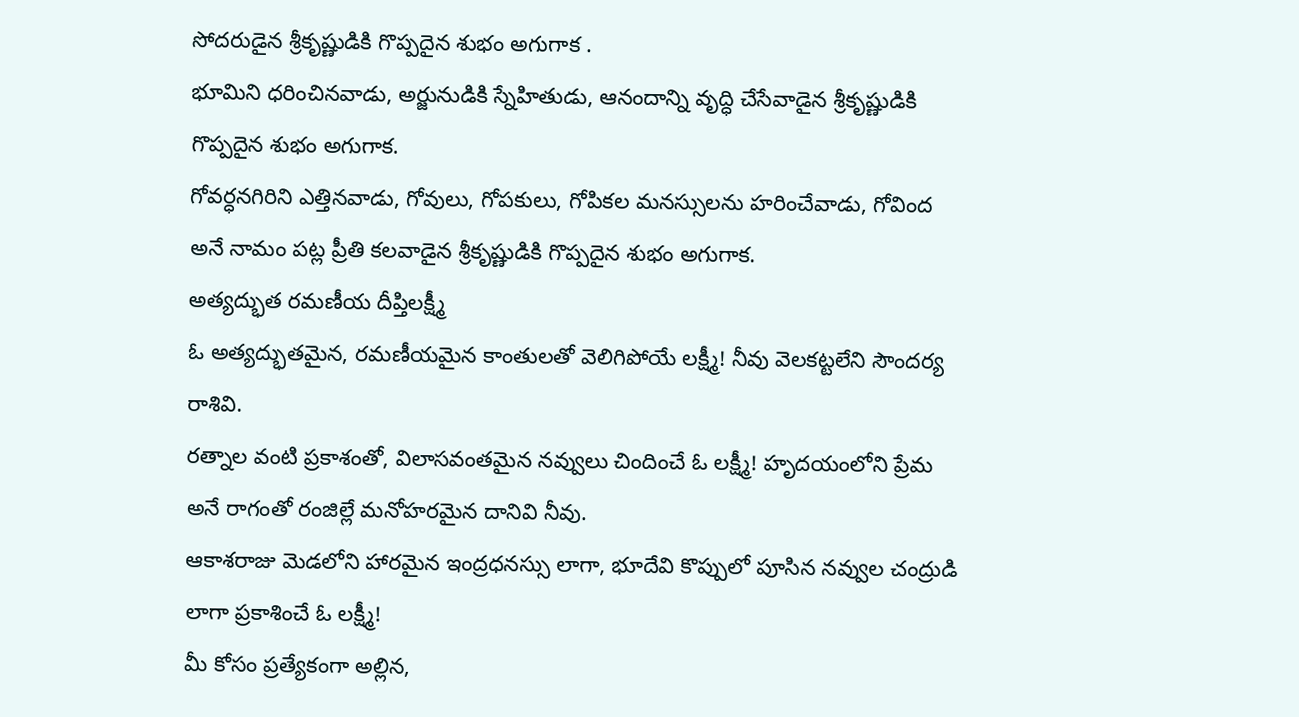సోదరుడైన శ్రీకృష్ణుడికి గొప్పదైన శుభం అగుగాక .
భూమిని ధరించినవాడు, అర్జునుడికి స్నేహితుడు, ఆనందాన్ని వృద్ధి చేసేవాడైన శ్రీకృష్ణుడికి గొప్పదైన శుభం అగుగాక.
గోవర్ధనగిరిని ఎత్తినవాడు, గోవులు, గోపకులు, గోపికల మనస్సులను హరించేవాడు, గోవింద అనే నామం పట్ల ప్రీతి కలవాడైన శ్రీకృష్ణుడికి గొప్పదైన శుభం అగుగాక.
అత్యద్భుత రమణీయ దీప్తిలక్ష్మీ
ఓ అత్యద్భుతమైన, రమణీయమైన కాంతులతో వెలిగిపోయే లక్ష్మీ! నీవు వెలకట్టలేని సౌందర్య రాశివి.
రత్నాల వంటి ప్రకాశంతో, విలాసవంతమైన నవ్వులు చిందించే ఓ లక్ష్మీ! హృదయంలోని ప్రేమ అనే రాగంతో రంజిల్లే మనోహరమైన దానివి నీవు.
ఆకాశరాజు మెడలోని హారమైన ఇంద్రధనస్సు లాగా, భూదేవి కొప్పులో పూసిన నవ్వుల చంద్రుడి లాగా ప్రకాశించే ఓ లక్ష్మీ!
మీ కోసం ప్రత్యేకంగా అల్లిన,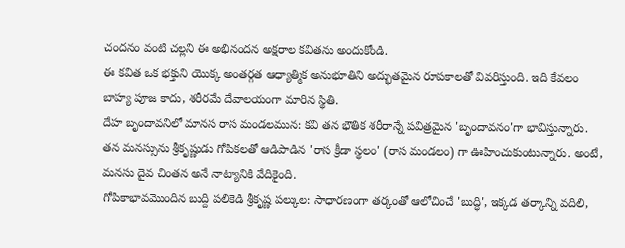చందనం వంటి చల్లని ఈ అభినందన అక్షరాల కవితను అందుకోండి.
ఈ కవిత ఒక భక్తుని యొక్క అంతర్గత ఆధ్యాత్మిక అనుభూతిని అద్భుతమైన రూపకాలతో వివరిస్తుంది. ఇది కేవలం బాహ్య పూజ కాదు, శరీరమే దేవాలయంగా మారిన స్థితి.
దేహ బృందావనిలో మానస రాస మండలమున: కవి తన భౌతిక శరీరాన్నే పవిత్రమైన 'బృందావనం'గా భావిస్తున్నారు. తన మనస్సును శ్రీకృష్ణుడు గోపికలతో ఆడిపాడిన 'రాస క్రీడా స్థలం' (రాస మండలం) గా ఊహించుకుంటున్నారు. అంటే, మనసు దైవ చింతన అనే నాట్యానికి వేదికైంది.
గోపికాభావమొందిన బుద్ది పలికెడి శ్రీకృష్ణ పల్కుల: సాధారణంగా తర్కంతో ఆలోచించే 'బుద్ధి', ఇక్కడ తర్కాన్ని వదిలి,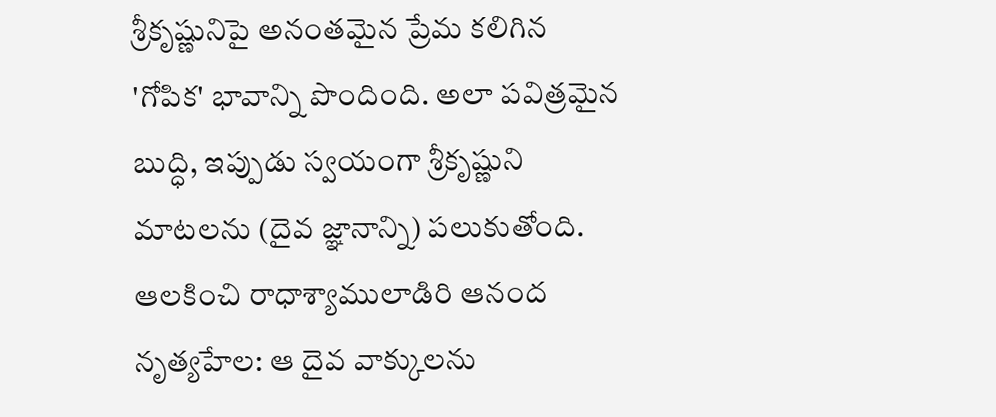శ్రీకృష్ణునిపై అనంతమైన ప్రేమ కలిగిన 'గోపిక' భావాన్ని పొందింది. అలా పవిత్రమైన బుద్ధి, ఇప్పుడు స్వయంగా శ్రీకృష్ణుని మాటలను (దైవ జ్ఞానాన్ని) పలుకుతోంది.
ఆలకించి రాధాశ్యాములాడిరి ఆనంద నృత్యహేల: ఆ దైవ వాక్కులను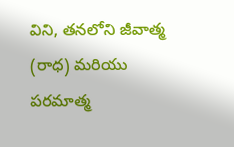విని, తనలోని జీవాత్మ (రాధ) మరియు పరమాత్మ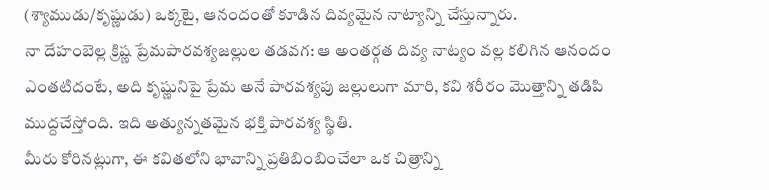(శ్యాముడు/కృష్ణుడు) ఒక్కటై, ఆనందంతో కూడిన దివ్యమైన నాట్యాన్ని చేస్తున్నారు.
నా దేహంబెల్ల క్రిష్ణ ప్రేమపారవశ్యజల్లుల తడవగ: ఆ అంతర్గత దివ్య నాట్యం వల్ల కలిగిన ఆనందం ఎంతటిదంటే, అది కృష్ణునిపై ప్రేమ అనే పారవశ్యపు జల్లులుగా మారి, కవి శరీరం మొత్తాన్ని తడిపి ముద్దచేస్తోంది. ఇది అత్యున్నతమైన భక్తి పారవశ్య స్థితి.
మీరు కోరినట్లుగా, ఈ కవితలోని భావాన్ని ప్రతిబింబించేలా ఒక చిత్రాన్ని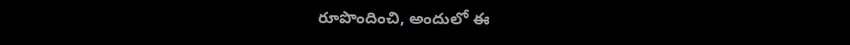రూపొందించి, అందులో ఈ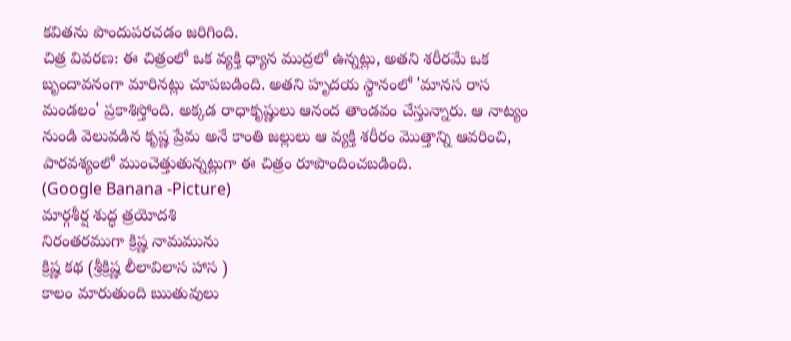కవితను పొందుపరచడం జరిగింది.
చిత్ర వివరణ: ఈ చిత్రంలో ఒక వ్యక్తి ధ్యాన ముద్రలో ఉన్నట్లు, అతని శరీరమే ఒక బృందావనంగా మారినట్లు చూపబడింది. అతని హృదయ స్థానంలో 'మానస రాస మండలం' ప్రకాశిస్తోంది. అక్కడ రాధాకృష్ణులు ఆనంద తాండవం చేస్తున్నారు. ఆ నాట్యం నుండి వెలువడిన కృష్ణ ప్రేమ అనే కాంతి జల్లులు ఆ వ్యక్తి శరీరం మొత్తాన్ని ఆవరించి, పారవశ్యంలో ముంచెత్తుతున్నట్లుగా ఈ చిత్రం రూపొందించబడింది.
(Google Banana -Picture)
మార్గశీర్ష శుద్ధ త్రయోదశి
నిరంతరముగా క్రిష్ణ నామమును
క్రిష్ణ కథ (శ్రీక్రిష్ణ లీలావిలాస హాస )
కాలం మారుతుంది ఋతువులు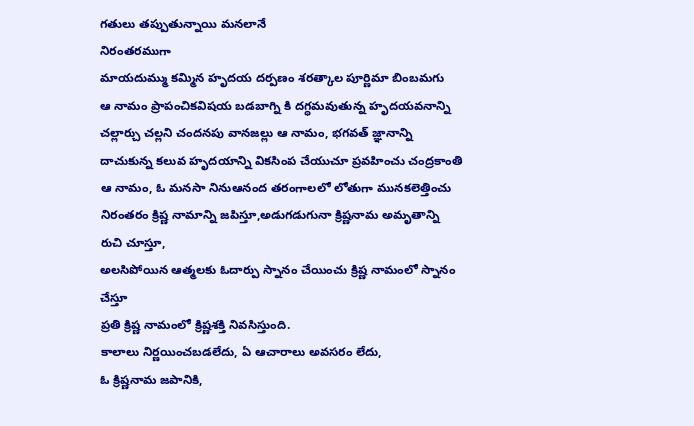గతులు తప్పుతున్నాయి మనలానే
నిరంతరముగా
మాయదుమ్ము కమ్మిన హృదయ దర్పణం శరత్కాల పూర్ణిమా బింబమగు
ఆ నామం ప్రాపంచికవిషయ బడబాగ్ని కి దగ్ధమవుతున్న హృదయవనాన్ని చల్లార్చు చల్లని చందనపు వానజల్లు ఆ నామం, భగవత్ జ్ఞానాన్ని దాచుకున్న కలువ హృదయాన్ని వికసింప చేయుచూ ప్రవహించు చంద్రకాంతి
ఆ నామం, ఓ మనసా నినుఆనంద తరంగాలలో లోతుగా మునకలెత్తించు
నిరంతరం క్రిష్ణ నామాన్ని జపిస్తూ,అడుగడుగునా క్రిష్ణనామ అమృతాన్ని రుచి చూస్తూ,
అలసిపోయిన ఆత్మలకు ఓదార్పు స్నానం చేయించు క్రిష్ణ నామంలో స్నానం చేస్తూ
ప్రతి క్రిష్ణ నామంలో క్రిష్ణశక్తి నివసిస్తుంది.
కాలాలు నిర్ణయించబడలేదు, ఏ ఆచారాలు అవసరం లేదు,
ఓ క్రిష్ణనామ జపానికి,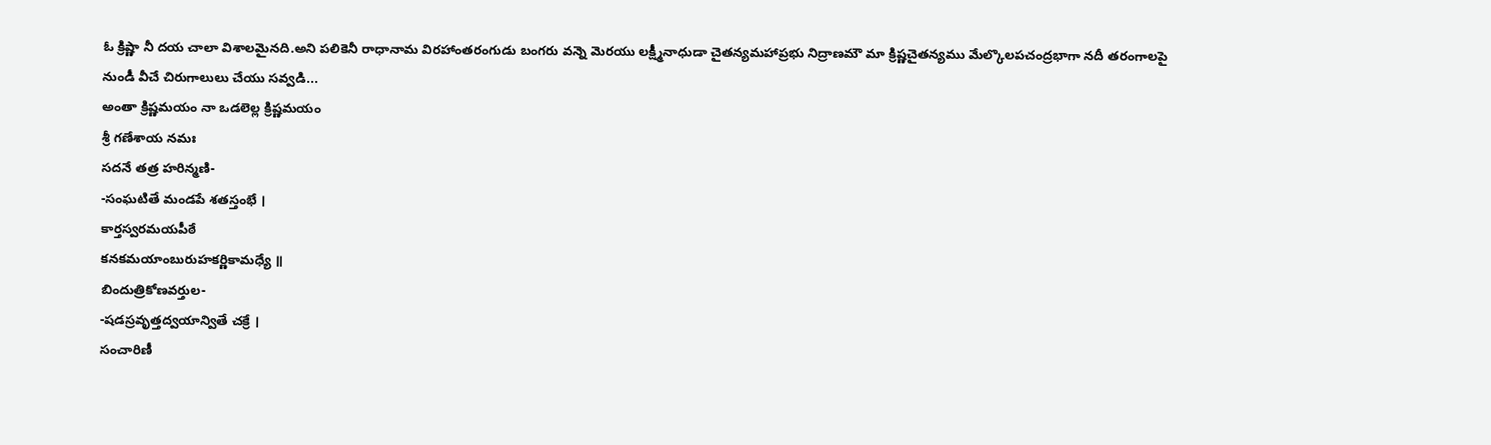ఓ క్రిష్ణా నీ దయ చాలా విశాలమైనది.అని పలికెనీ రాధానామ విరహాంతరంగుడు బంగరు వన్నె మెరయు లక్ష్మీనాధుడా చైతన్యమహాప్రభు నిద్రాణమౌ మా క్రిష్ణచైతన్యము మేల్కొలపచంద్రభాగా నదీ తరంగాలపై నుండీ వీచే చిరుగాలులు చేయు సవ్వడి...
అంతా క్రిష్ణమయం నా ఒడలెల్ల క్రిష్ణమయం
శ్రీ గణేశాయ నమః
సదనే తత్ర హరిన్మణి-
-సంఘటితే మండపే శతస్తంభే ।
కార్తస్వరమయపీఠే
కనకమయాంబురుహకర్ణికామధ్యే ॥
బిందుత్రికోణవర్తుల-
-షడస్రవృత్తద్వయాన్వితే చక్రే ।
సంచారిణీ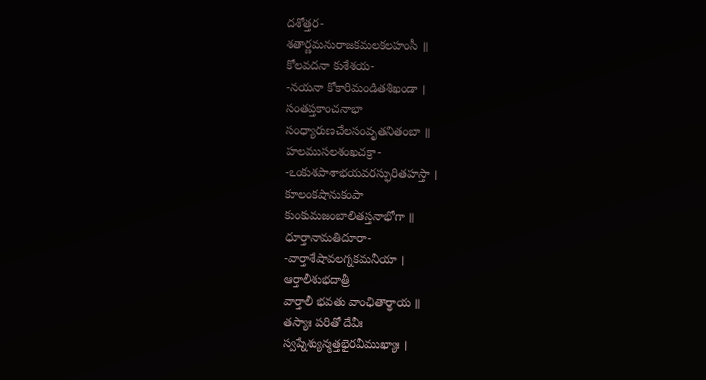దశోత్తర-
శతార్ణమనురాజకమలకలహంసీ ॥
కోలవదనా కుశేశయ-
-నయనా కోకారిమండితశిఖండా ।
సంతప్తకాంచనాభా
సంధ్యారుణచేలసంవృతనితంబా ॥
హలముసలశంఖచక్రా-
-ఽంకుశపాశాభయవరస్ఫురితహస్తా ।
కూలంకషానుకంపా
కుంకుమజంబాలితస్తనాభోగా ॥
ధూర్తానామతిదూరా-
-వార్తాశేషావలగ్నకమనీయా ।
ఆర్తాలీశుభదాత్రీ
వార్తాలీ భవతు వాంఛితార్థాయ ॥
తస్యాః పరితో దేవీః
స్వప్నేశ్యున్మత్తభైరవీముఖ్యాః ।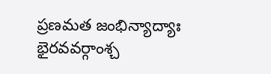ప్రణమత జంభిన్యాద్యాః
భైరవవర్గాంశ్చ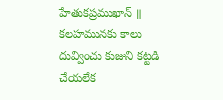హేతుకప్రముఖాన్ ॥
కలహమునకు కాలు దువ్వించు కుజుని కట్టడి చేయలేక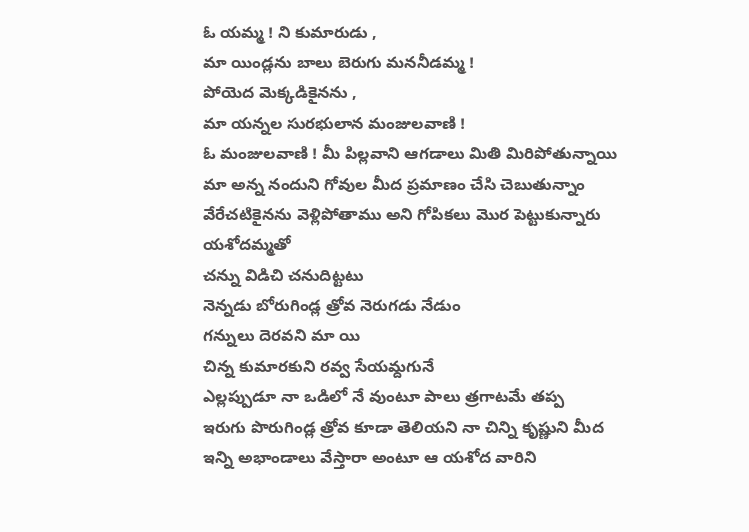ఓ యమ్మ ! ని కుమారుడు ,
మా యిండ్లను బాలు బెరుగు మననీడమ్మ !
పోయెద మెక్కడికైనను ,
మా యన్నల సురభులాన మంజులవాణి !
ఓ మంజులవాణి ! మీ పిల్లవాని ఆగడాలు మితి మిరిపోతున్నాయి
మా అన్న నందుని గోవుల మీద ప్రమాణం చేసి చెబుతున్నాం
వేరేచటికైనను వెళ్లిపోతాము అని గోపికలు మొర పెట్టుకున్నారు
యశోదమ్మతో
చన్ను విడిచి చనుదిట్టటు
నెన్నడు బోరుగిండ్ల త్రోవ నెరుగడు నేడుం
గన్నులు దెరవని మా యి
చిన్న కుమారకుని రవ్వ సేయమ్దగునే
ఎల్లప్పుడూ నా ఒడిలో నే వుంటూ పాలు త్రగాటమే తప్ప
ఇరుగు పొరుగిండ్ల త్రోవ కూడా తెలియని నా చిన్ని కృష్ణుని మీద
ఇన్ని అభాండాలు వేస్తారా అంటూ ఆ యశోద వారిని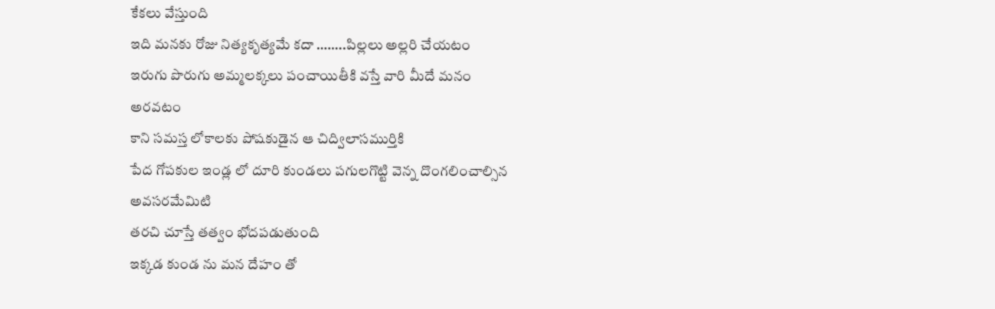కేకలు వేస్తుంది
ఇది మనకు రోజు నిత్యకృత్యమే కదా ……..పిల్లలు అల్లరి చేయటం
ఇరుగు పొరుగు అమ్మలక్కలు పంచాయితీకి వస్తే వారి మీదే మనం
అరవటం
కాని సమస్త లోకాలకు పోషకుడైన ఆ చిద్విలాసముర్తికి
పేద గోపకుల ఇండ్ల లో దూరి కుండలు పగులగొట్టి వెన్న దొంగలించాల్సిన
అవసరమేమిటి
తరచి చూస్తే తత్వం భోదపడుతుంది
ఇక్కడ కుండ ను మన దేహం తో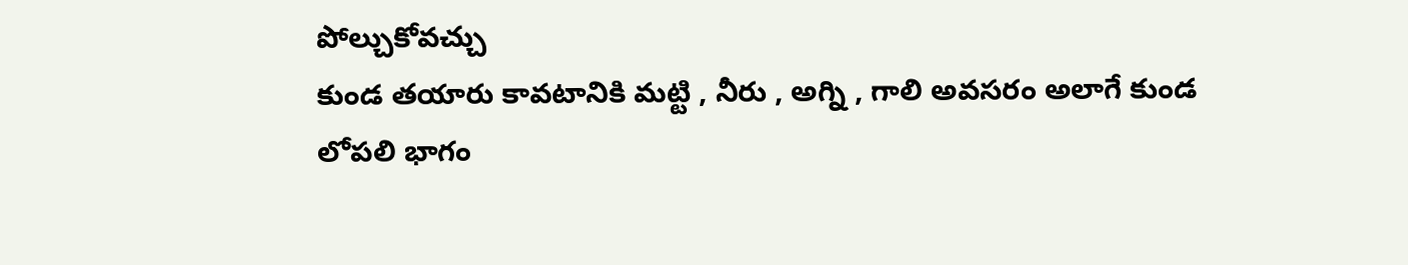పోల్చుకోవచ్చు
కుండ తయారు కావటానికి మట్టి , నీరు , అగ్ని , గాలి అవసరం అలాగే కుండ
లోపలి భాగం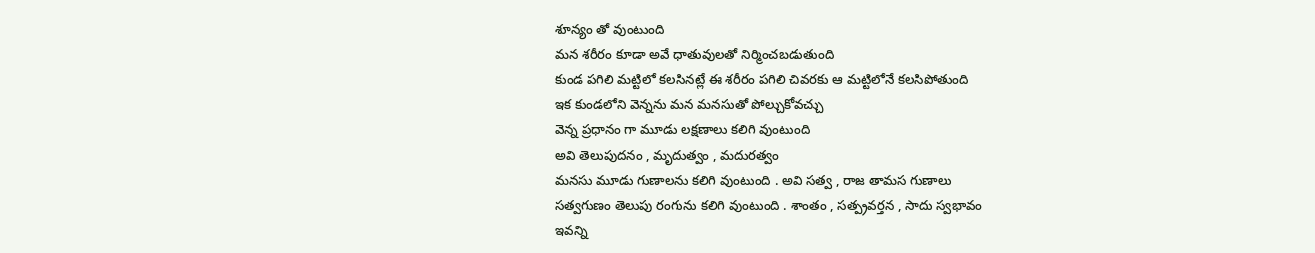శూన్యం తో వుంటుంది
మన శరీరం కూడా అవే ధాతువులతో నిర్మించబడుతుంది
కుండ పగిలి మట్టిలో కలసినట్లే ఈ శరీరం పగిలి చివరకు ఆ మట్టిలోనే కలసిపోతుంది
ఇక కుండలోని వెన్నను మన మనసుతో పోల్చుకోవచ్చు
వెన్న ప్రధానం గా మూడు లక్షణాలు కలిగి వుంటుంది
అవి తెలుపుదనం , మృదుత్వం , మదురత్వం
మనసు మూడు గుణాలను కలిగి వుంటుంది . అవి సత్వ , రాజ తామస గుణాలు
సత్వగుణం తెలుపు రంగును కలిగి వుంటుంది . శాంతం , సత్ప్రవర్తన , సాదు స్వభావం
ఇవన్ని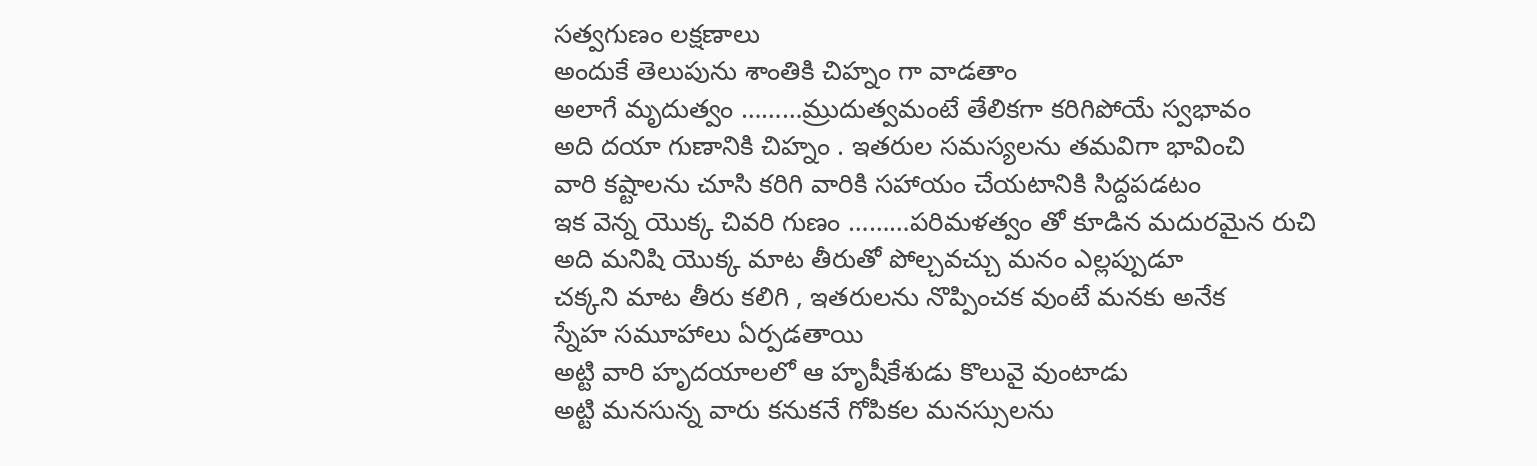సత్వగుణం లక్షణాలు
అందుకే తెలుపును శాంతికి చిహ్నం గా వాడతాం
అలాగే మృదుత్వం ………మ్రుదుత్వమంటే తేలికగా కరిగిపోయే స్వభావం
అది దయా గుణానికి చిహ్నం . ఇతరుల సమస్యలను తమవిగా భావించి
వారి కష్టాలను చూసి కరిగి వారికి సహాయం చేయటానికి సిద్దపడటం
ఇక వెన్న యొక్క చివరి గుణం ………పరిమళత్వం తో కూడిన మదురమైన రుచి
అది మనిషి యొక్క మాట తీరుతో పోల్చవచ్చు మనం ఎల్లప్పుడూ
చక్కని మాట తీరు కలిగి , ఇతరులను నొప్పించక వుంటే మనకు అనేక
స్నేహ సమూహాలు ఏర్పడతాయి
అట్టి వారి హృదయాలలో ఆ హృషీకేశుడు కొలువై వుంటాడు
అట్టి మనసున్న వారు కనుకనే గోపికల మనస్సులను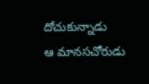దోచుకున్నాడు
ఆ మానసచోరుడు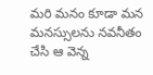మరి మనం కూడా మన మనస్సులను నవనీతం చేసి ఆ వెన్న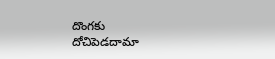దొంగకు
దోచిపెడదామా